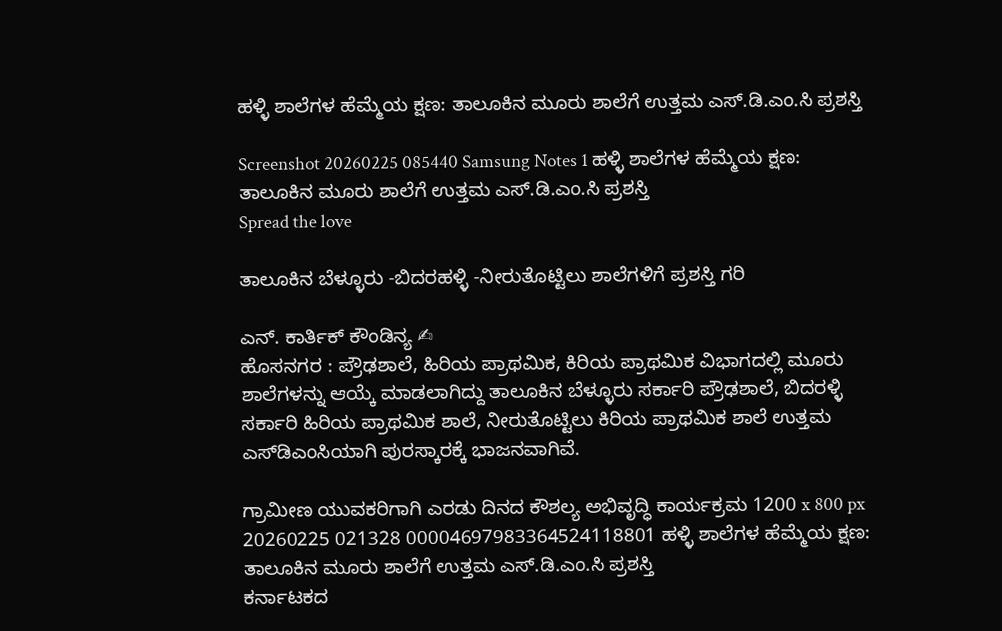ಹಳ್ಳಿ ಶಾಲೆಗಳ ಹೆಮ್ಮೆಯ ಕ್ಷಣ: ತಾಲೂಕಿನ ಮೂರು ಶಾಲೆಗೆ ಉತ್ತಮ ಎಸ್.ಡಿ.ಎಂ.ಸಿ ಪ್ರಶಸ್ತಿ

Screenshot 20260225 085440 Samsung Notes 1 ಹಳ್ಳಿ ಶಾಲೆಗಳ ಹೆಮ್ಮೆಯ ಕ್ಷಣ: ತಾಲೂಕಿನ ಮೂರು ಶಾಲೆಗೆ ಉತ್ತಮ ಎಸ್.ಡಿ.ಎಂ.ಸಿ ಪ್ರಶಸ್ತಿ
Spread the love

ತಾಲೂಕಿನ ಬೆಳ್ಳೂರು -ಬಿದರಹಳ್ಳಿ -ನೀರುತೊಟ್ಟಿಲು ಶಾಲೆಗಳಿಗೆ ಪ್ರಶಸ್ತಿ ಗರಿ

ಎನ್. ಕಾರ್ತಿಕ್ ಕೌಂಡಿನ್ಯ ✍
ಹೊಸನಗರ : ಪ್ರೌಢಶಾಲೆ, ಹಿರಿಯ ಪ್ರಾಥಮಿಕ, ಕಿರಿಯ ಪ್ರಾಥಮಿಕ ವಿಭಾಗದಲ್ಲಿ ಮೂರು ಶಾಲೆಗಳನ್ನು ಆಯ್ಕೆ ಮಾಡಲಾಗಿದ್ದು ತಾಲೂಕಿನ ಬೆಳ್ಳೂರು ಸರ್ಕಾರಿ ಪ್ರೌಢಶಾಲೆ, ಬಿದರಳ್ಳಿ ಸರ್ಕಾರಿ ಹಿರಿಯ ಪ್ರಾಥಮಿಕ ಶಾಲೆ, ನೀರುತೊಟ್ಟಿಲು ಕಿರಿಯ ಪ್ರಾಥಮಿಕ ಶಾಲೆ ಉತ್ತಮ ಎಸ್‌ಡಿಎಂಸಿಯಾಗಿ ಪುರಸ್ಕಾರಕ್ಕೆ ಭಾಜನವಾಗಿವೆ.

ಗ್ರಾಮೀಣ ಯುವಕರಿಗಾಗಿ ಎರಡು ದಿನದ ಕೌಶಲ್ಯ ಅಭಿವೃದ್ಧಿ ಕಾರ್ಯಕ್ರಮ 1200 x 800 px 20260225 021328 00004697983364524118801 ಹಳ್ಳಿ ಶಾಲೆಗಳ ಹೆಮ್ಮೆಯ ಕ್ಷಣ: ತಾಲೂಕಿನ ಮೂರು ಶಾಲೆಗೆ ಉತ್ತಮ ಎಸ್.ಡಿ.ಎಂ.ಸಿ ಪ್ರಶಸ್ತಿ
ಕರ್ನಾಟಕದ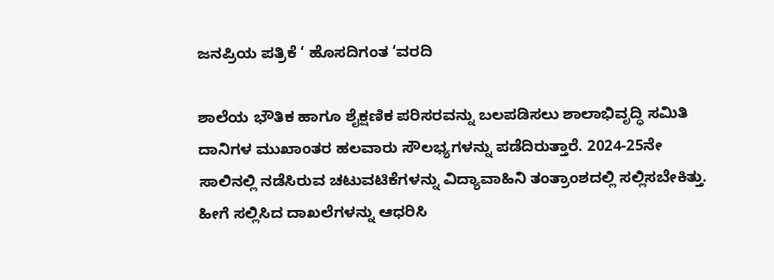ಜನಪ್ರಿಯ ಪತ್ರಿಕೆ ‘ ಹೊಸದಿಗಂತ ‘ವರದಿ

ಶಾಲೆಯ ಭೌತಿಕ ಹಾಗೂ ಶೈಕ್ಷಣಿಕ ಪರಿಸರವನ್ನು ಬಲಪಡಿಸಲು ಶಾಲಾಭಿವೃದ್ಧಿ ಸಮಿತಿ ದಾನಿಗಳ ಮುಖಾಂತರ ಹಲವಾರು ಸೌಲಭ್ಯಗಳನ್ನು ಪಡೆದಿರುತ್ತಾರೆ. 2024-25ನೇ ಸಾಲಿನಲ್ಲಿ ನಡೆಸಿರುವ ಚಟುವಟಿಕೆಗಳನ್ನು ವಿದ್ಯಾವಾಹಿನಿ ತಂತ್ರಾಂಶದಲ್ಲಿ ಸಲ್ಲಿಸಬೇಕಿತ್ತು. ಹೀಗೆ ಸಲ್ಲಿಸಿದ ದಾಖಲೆಗಳನ್ನು ಆಧರಿಸಿ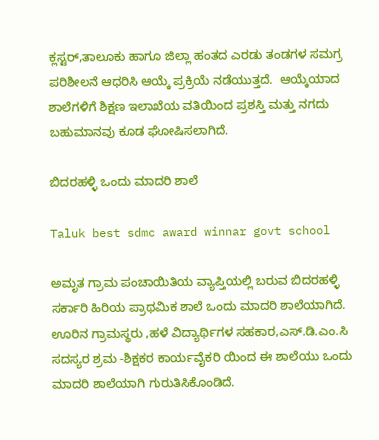ಕ್ಲಸ್ಟರ್,ತಾಲೂಕು ಹಾಗೂ ಜಿಲ್ಲಾ ಹಂತದ ಎರಡು ತಂಡಗಳ ಸಮಗ್ರ ಪರಿಶೀಲನೆ ಆಧರಿಸಿ ಆಯ್ಕೆ ಪ್ರಕ್ರಿಯೆ ನಡೆಯುತ್ತದೆ.  ಆಯ್ಕೆಯಾದ ಶಾಲೆಗಳಿಗೆ ಶಿಕ್ಷಣ ಇಲಾಖೆಯ ವತಿಯಿಂದ ಪ್ರಶಸ್ತಿ ಮತ್ತು ನಗದು ಬಹುಮಾನವು ಕೂಡ ಘೋಷಿಸಲಾಗಿದೆ.

ಬಿದರಹಳ್ಳಿ ಒಂದು ಮಾದರಿ ಶಾಲೆ

Taluk best sdmc award winnar govt school

ಅಮೃತ ಗ್ರಾಮ ಪಂಚಾಯಿತಿಯ ವ್ಯಾಪ್ತಿಯಲ್ಲಿ ಬರುವ ಬಿದರಹಳ್ಳಿ ಸರ್ಕಾರಿ ಹಿರಿಯ ಪ್ರಾಥಮಿಕ ಶಾಲೆ ಒಂದು ಮಾದರಿ ಶಾಲೆಯಾಗಿದೆ. ಊರಿನ ಗ್ರಾಮಸ್ಥರು ,ಹಳೆ ವಿದ್ಯಾರ್ಥಿಗಳ ಸಹಕಾರ,ಎಸ್‌.ಡಿ.ಎಂ.ಸಿ ಸದಸ್ಯರ ಶ್ರಮ -ಶಿಕ್ಷಕರ ಕಾರ್ಯವೈಕರಿ ಯಿಂದ ಈ ಶಾಲೆಯು ಒಂದು ಮಾದರಿ ಶಾಲೆಯಾಗಿ ಗುರುತಿಸಿಕೊಂಡಿದೆ.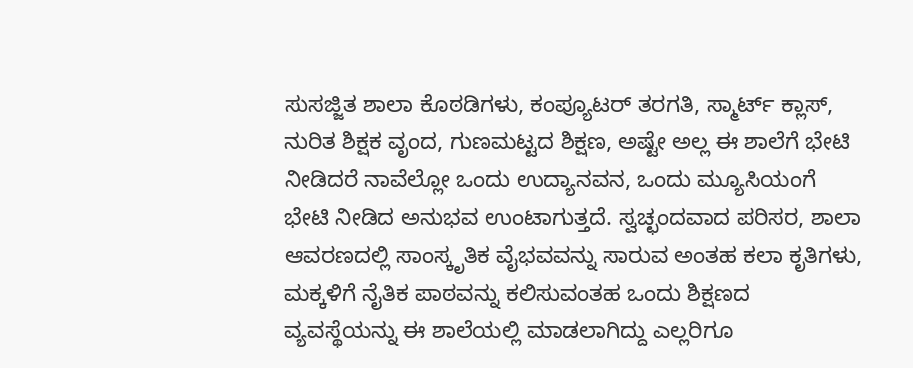ಸುಸಜ್ಜಿತ ಶಾಲಾ ಕೊಠಡಿಗಳು, ಕಂಪ್ಯೂಟರ್ ತರಗತಿ, ಸ್ಮಾರ್ಟ್ ಕ್ಲಾಸ್, ನುರಿತ ಶಿಕ್ಷಕ ವೃಂದ, ಗುಣಮಟ್ಟದ ಶಿಕ್ಷಣ, ಅಷ್ಟೇ ಅಲ್ಲ ಈ ಶಾಲೆಗೆ ಭೇಟಿ ನೀಡಿದರೆ ನಾವೆಲ್ಲೋ ಒಂದು ಉದ್ಯಾನವನ, ಒಂದು ಮ್ಯೂಸಿಯಂಗೆ ಭೇಟಿ ನೀಡಿದ ಅನುಭವ ಉಂಟಾಗುತ್ತದೆ. ಸ್ವಚ್ಛಂದವಾದ ಪರಿಸರ, ಶಾಲಾ ಆವರಣದಲ್ಲಿ ಸಾಂಸ್ಕೃತಿಕ ವೈಭವವನ್ನು ಸಾರುವ ಅಂತಹ ಕಲಾ ಕೃತಿಗಳು, ಮಕ್ಕಳಿಗೆ ನೈತಿಕ ಪಾಠವನ್ನು ಕಲಿಸುವಂತಹ ಒಂದು ಶಿಕ್ಷಣದ ವ್ಯವಸ್ಥೆಯನ್ನು ಈ ಶಾಲೆಯಲ್ಲಿ ಮಾಡಲಾಗಿದ್ದು ಎಲ್ಲರಿಗೂ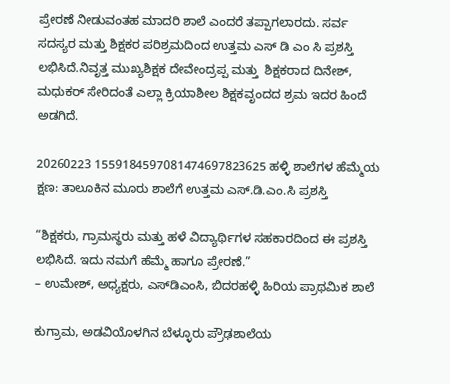ಪ್ರೇರಣೆ ನೀಡುವಂತಹ ಮಾದರಿ ಶಾಲೆ ಎಂದರೆ ತಪ್ಪಾಗಲಾರದು. ಸರ್ವ ಸದಸ್ಯರ ಮತ್ತು ಶಿಕ್ಷಕರ ಪರಿಶ್ರಮದಿಂದ ಉತ್ತಮ ಎಸ್ ಡಿ ಎಂ ಸಿ ಪ್ರಶಸ್ತಿ ಲಭಿಸಿದೆ.ನಿವೃತ್ತ ಮುಖ್ಯಶಿಕ್ಷಕ ದೇವೇಂದ್ರಪ್ಪ ಮತ್ತು  ಶಿಕ್ಷಕರಾದ ದಿನೇಶ್, ಮಧುಕರ್ ಸೇರಿದಂತೆ ಎಲ್ಲಾ ಕ್ರಿಯಾಶೀಲ ಶಿಕ್ಷಕವೃಂದದ ಶ್ರಮ ಇದರ ಹಿಂದೆ ಅಡಗಿದೆ.

20260223 1559184597081474697823625 ಹಳ್ಳಿ ಶಾಲೆಗಳ ಹೆಮ್ಮೆಯ ಕ್ಷಣ: ತಾಲೂಕಿನ ಮೂರು ಶಾಲೆಗೆ ಉತ್ತಮ ಎಸ್.ಡಿ.ಎಂ.ಸಿ ಪ್ರಶಸ್ತಿ

“ಶಿಕ್ಷಕರು, ಗ್ರಾಮಸ್ಥರು ಮತ್ತು ಹಳೆ ವಿದ್ಯಾರ್ಥಿಗಳ ಸಹಕಾರದಿಂದ ಈ ಪ್ರಶಸ್ತಿ ಲಭಿಸಿದೆ. ಇದು ನಮಗೆ ಹೆಮ್ಮೆ ಹಾಗೂ ಪ್ರೇರಣೆ.”
– ಉಮೇಶ್, ಅಧ್ಯಕ್ಷರು, ಎಸ್‌ಡಿಎಂಸಿ, ಬಿದರಹಳ್ಳಿ ಹಿರಿಯ ಪ್ರಾಥಮಿಕ ಶಾಲೆ

ಕುಗ್ರಾಮ, ಅಡವಿಯೊಳಗಿನ ಬೆಳ್ಳೂರು ಪ್ರೌಢಶಾಲೆಯ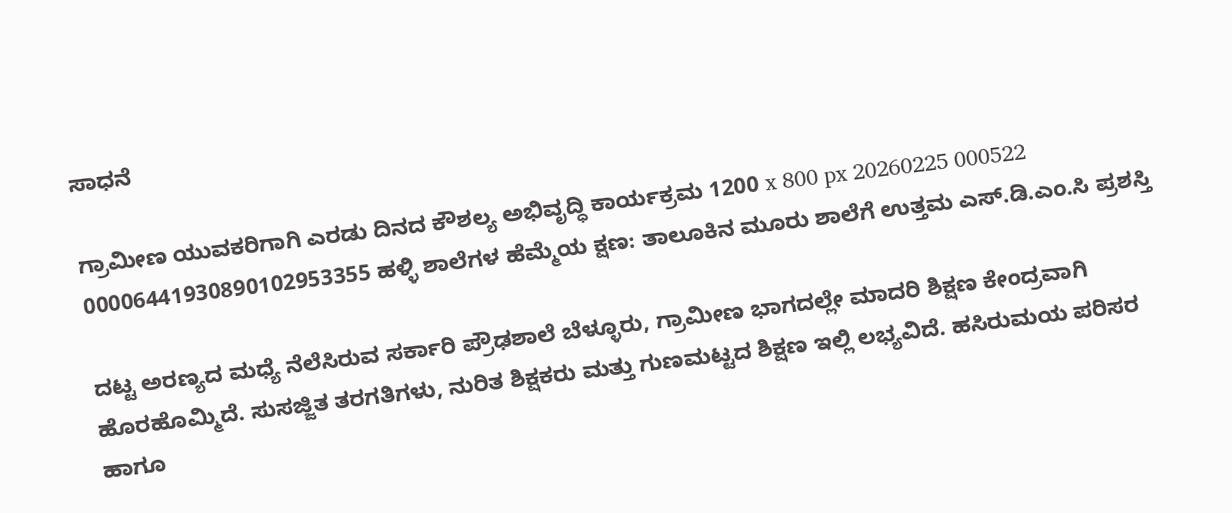ಸಾಧನೆ

ಗ್ರಾಮೀಣ ಯುವಕರಿಗಾಗಿ ಎರಡು ದಿನದ ಕೌಶಲ್ಯ ಅಭಿವೃದ್ಧಿ ಕಾರ್ಯಕ್ರಮ 1200 x 800 px 20260225 000522 00006441930890102953355 ಹಳ್ಳಿ ಶಾಲೆಗಳ ಹೆಮ್ಮೆಯ ಕ್ಷಣ: ತಾಲೂಕಿನ ಮೂರು ಶಾಲೆಗೆ ಉತ್ತಮ ಎಸ್.ಡಿ.ಎಂ.ಸಿ ಪ್ರಶಸ್ತಿ

ದಟ್ಟ ಅರಣ್ಯದ ಮಧ್ಯೆ ನೆಲೆಸಿರುವ ಸರ್ಕಾರಿ ಪ್ರೌಢಶಾಲೆ ಬೆಳ್ಳೂರು, ಗ್ರಾಮೀಣ ಭಾಗದಲ್ಲೇ ಮಾದರಿ ಶಿಕ್ಷಣ ಕೇಂದ್ರವಾಗಿ ಹೊರಹೊಮ್ಮಿದೆ. ಸುಸಜ್ಜಿತ ತರಗತಿಗಳು, ನುರಿತ ಶಿಕ್ಷಕರು ಮತ್ತು ಗುಣಮಟ್ಟದ ಶಿಕ್ಷಣ ಇಲ್ಲಿ ಲಭ್ಯವಿದೆ. ಹಸಿರುಮಯ ಪರಿಸರ ಹಾಗೂ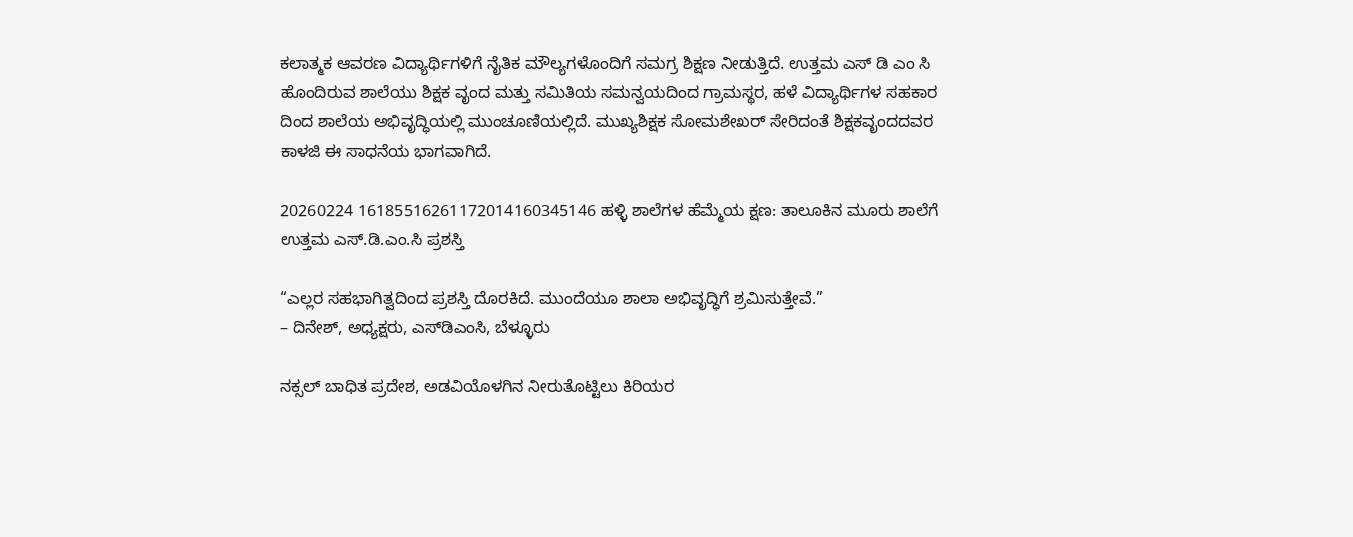ಕಲಾತ್ಮಕ ಆವರಣ ವಿದ್ಯಾರ್ಥಿಗಳಿಗೆ ನೈತಿಕ ಮೌಲ್ಯಗಳೊಂದಿಗೆ ಸಮಗ್ರ ಶಿಕ್ಷಣ ನೀಡುತ್ತಿದೆ. ಉತ್ತಮ ಎಸ್ ಡಿ ಎಂ ಸಿ ಹೊಂದಿರುವ ಶಾಲೆಯು ಶಿಕ್ಷಕ ವೃಂದ ಮತ್ತು ಸಮಿತಿಯ ಸಮನ್ವಯದಿಂದ ಗ್ರಾಮಸ್ಥರ, ಹಳೆ ವಿದ್ಯಾರ್ಥಿಗಳ ಸಹಕಾರ ದಿಂದ ಶಾಲೆಯ ಅಭಿವೃದ್ಧಿಯಲ್ಲಿ ಮುಂಚೂಣಿಯಲ್ಲಿದೆ. ಮುಖ್ಯಶಿಕ್ಷಕ ಸೋಮಶೇಖರ್ ಸೇರಿದಂತೆ ಶಿಕ್ಷಕವೃಂದದವರ ಕಾಳಜಿ ಈ ಸಾಧನೆಯ ಭಾಗವಾಗಿದೆ.

20260224 16185516261172014160345146 ಹಳ್ಳಿ ಶಾಲೆಗಳ ಹೆಮ್ಮೆಯ ಕ್ಷಣ: ತಾಲೂಕಿನ ಮೂರು ಶಾಲೆಗೆ ಉತ್ತಮ ಎಸ್.ಡಿ.ಎಂ.ಸಿ ಪ್ರಶಸ್ತಿ

“ಎಲ್ಲರ ಸಹಭಾಗಿತ್ವದಿಂದ ಪ್ರಶಸ್ತಿ ದೊರಕಿದೆ. ಮುಂದೆಯೂ ಶಾಲಾ ಅಭಿವೃದ್ಧಿಗೆ ಶ್ರಮಿಸುತ್ತೇವೆ.”
– ದಿನೇಶ್, ಅಧ್ಯಕ್ಷರು, ಎಸ್‌ಡಿಎಂಸಿ, ಬೆಳ್ಳೂರು

ನಕ್ಸಲ್ ಬಾಧಿತ ಪ್ರದೇಶ, ಅಡವಿಯೊಳಗಿನ ನೀರುತೊಟ್ಟಿಲು ಕಿರಿಯರ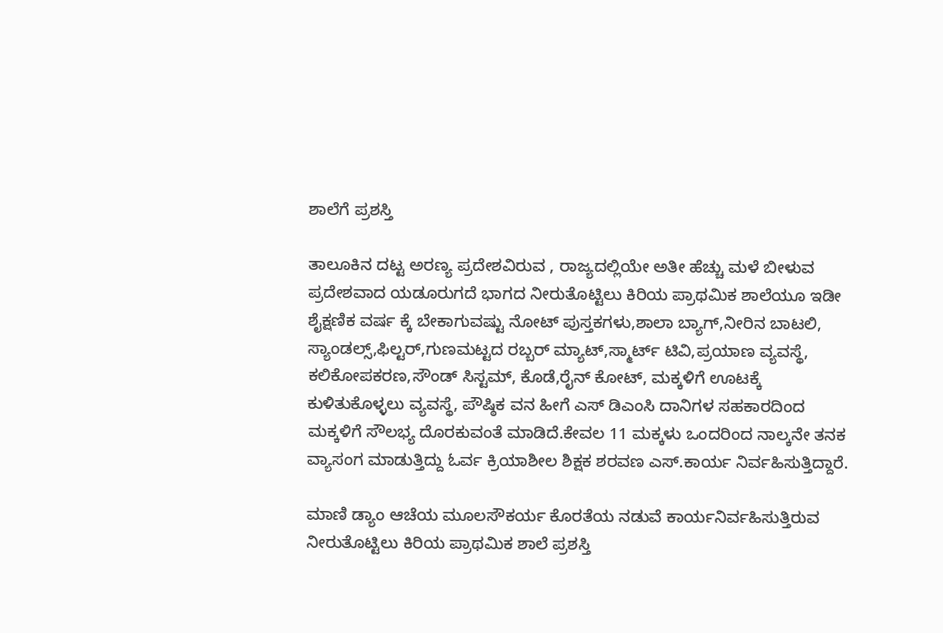ಶಾಲೆಗೆ ಪ್ರಶಸ್ತಿ

ತಾಲೂಕಿನ ದಟ್ಟ ಅರಣ್ಯ ಪ್ರದೇಶವಿರುವ , ರಾಜ್ಯದಲ್ಲಿಯೇ ಅತೀ ಹೆಚ್ಚು ಮಳೆ ಬೀಳುವ ಪ್ರದೇಶವಾದ ಯಡೂರುಗದೆ ಭಾಗದ ನೀರುತೊಟ್ಟಿಲು ಕಿರಿಯ ಪ್ರಾಥಮಿಕ ಶಾಲೆಯೂ ಇಡೀ ಶೈಕ್ಷಣಿಕ ವರ್ಷ ಕ್ಕೆ ಬೇಕಾಗುವಷ್ಟು ನೋಟ್ ಪುಸ್ತಕಗಳು,ಶಾಲಾ ಬ್ಯಾಗ್,ನೀರಿನ ಬಾಟಲಿ, ಸ್ಯಾಂಡಲ್ಸ್,ಫಿಲ್ಟರ್,ಗುಣಮಟ್ಟದ ರಬ್ಬರ್ ಮ್ಯಾಟ್‌,ಸ್ಮಾರ್ಟ್ ಟಿವಿ,ಪ್ರಯಾಣ ವ್ಯವಸ್ಥೆ, ಕಲಿಕೋಪಕರಣ,ಸೌಂಡ್ ಸಿಸ್ಟಮ್, ಕೊಡೆ,ರೈನ್ ಕೋಟ್, ಮಕ್ಕಳಿಗೆ ಊಟಕ್ಕೆ ಕುಳಿತುಕೊಳ್ಳಲು ವ್ಯವಸ್ಥೆ, ಪೌಷ್ಠಿಕ ವನ ಹೀಗೆ ಎಸ್ ಡಿಎಂಸಿ ದಾನಿಗಳ ಸಹಕಾರದಿಂದ ಮಕ್ಕಳಿಗೆ ಸೌಲಭ್ಯ ದೊರಕುವಂತೆ ಮಾಡಿದೆ.ಕೇವಲ 11 ಮಕ್ಕಳು ಒಂದರಿಂದ ನಾಲ್ಕನೇ ತನಕ ವ್ಯಾಸಂಗ ಮಾಡುತ್ತಿದ್ದು ಓರ್ವ ಕ್ರಿಯಾಶೀಲ ಶಿಕ್ಷಕ ಶರವಣ ಎಸ್.ಕಾರ್ಯ ನಿರ್ವಹಿಸುತ್ತಿದ್ದಾರೆ.

ಮಾಣಿ ಡ್ಯಾಂ ಆಚೆಯ ಮೂಲಸೌಕರ್ಯ ಕೊರತೆಯ ನಡುವೆ ಕಾರ್ಯನಿರ್ವಹಿಸುತ್ತಿರುವ ನೀರುತೊಟ್ಟಿಲು ಕಿರಿಯ ಪ್ರಾಥಮಿಕ ಶಾಲೆ ಪ್ರಶಸ್ತಿ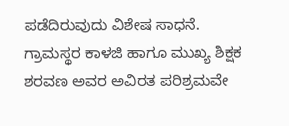ಪಡೆದಿರುವುದು ವಿಶೇಷ ಸಾಧನೆ. ಗ್ರಾಮಸ್ಥರ ಕಾಳಜಿ ಹಾಗೂ ಮುಖ್ಯ ಶಿಕ್ಷಕ ಶರವಣ ಅವರ ಅವಿರತ ಪರಿಶ್ರಮವೇ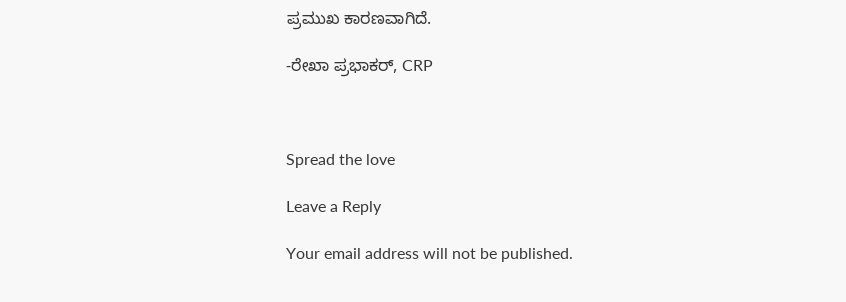ಪ್ರಮುಖ ಕಾರಣವಾಗಿದೆ.

-ರೇಖಾ ಪ್ರಭಾಕರ್, CRP



Spread the love

Leave a Reply

Your email address will not be published.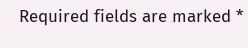Required fields are marked *